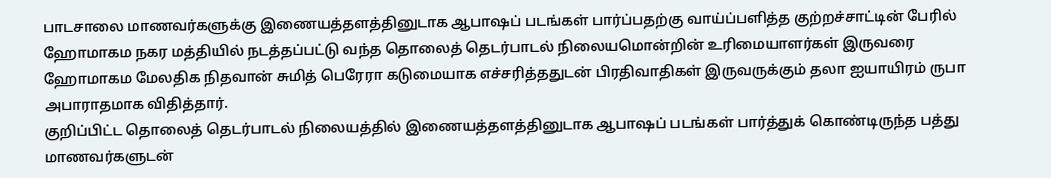பாடசாலை மாணவர்களுக்கு இணையத்தளத்தினுடாக ஆபாஷப் படங்கள் பார்ப்பதற்கு வாய்ப்பளித்த குற்றச்சாட்டின் பேரில் ஹோமாகம நகர மத்தியில் நடத்தப்பட்டு வந்த தொலைத் தெடர்பாடல் நிலையமொன்றின் உரிமையாளர்கள் இருவரை ஹோமாகம மேலதிக நிதவான் சுமித் பெரேரா கடுமையாக எச்சரித்ததுடன் பிரதிவாதிகள் இருவருக்கும் தலா ஐயாயிரம் ருபா அபாராதமாக விதித்தார்.
குறிப்பிட்ட தொலைத் தெடர்பாடல் நிலையத்தில் இணையத்தளத்தினுடாக ஆபாஷப் படங்கள் பார்த்துக் கொண்டிருந்த பத்து மாணவர்களுடன்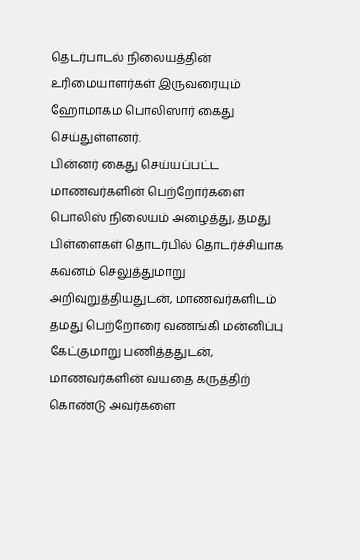தெடர்பாடல் நிலையத்தின் உரிமையாளர்கள் இருவரையும் ஹோமாகம பொலிஸார் கைது செய்துள்ளனர்.
பின்னர் கைது செய்யப்பட்ட மாணவர்களின் பெற்றோர்களை பொலிஸ் நிலையம் அழைத்து, தமது பிள்ளைகள் தொடர்பில் தொடர்ச்சியாக கவனம் செலுத்துமாறு அறிவுறுத்தியதுடன், மாணவர்களிடம் தமது பெற்றோரை வணங்கி மன்னிப்பு கேட்குமாறு பணித்ததுடன், மாணவர்களின் வயதை கருத்திற் கொண்டு அவர்களை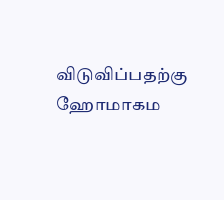விடுவிப்பதற்கு ஹோமாகம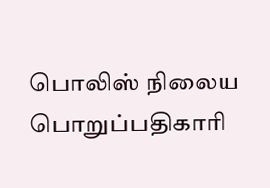பொலிஸ் நிலைய பொறுப்பதிகாரி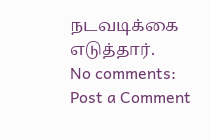நடவடிக்கை எடுத்தார்.
No comments:
Post a Comment